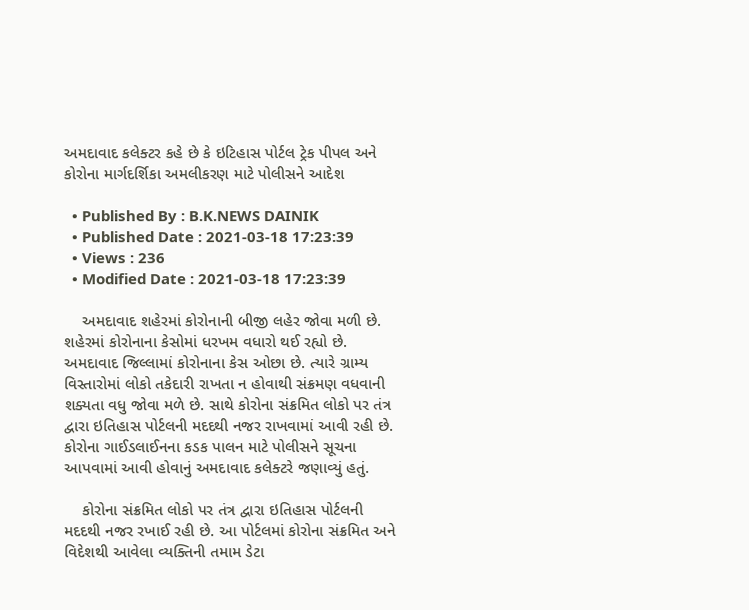અમદાવાદ કલેક્ટર કહે છે કે ઇટિહાસ પોર્ટલ ટ્રેક પીપલ અને કોરોના માર્ગદર્શિકા અમલીકરણ માટે પોલીસને આદેશ

  • Published By : B.K.NEWS DAINIK
  • Published Date : 2021-03-18 17:23:39
  • Views : 236
  • Modified Date : 2021-03-18 17:23:39

    અમદાવાદ શહેરમાં કોરોનાની બીજી લહેર જોવા મળી છે. શહેરમાં કોરોનાના કેસોમાં ધરખમ વધારો થઈ રહ્યો છે. અમદાવાદ જિલ્લામાં કોરોનાના કેસ ઓછા છે. ત્યારે ગ્રામ્ય વિસ્તારોમાં લોકો તકેદારી રાખતા ન હોવાથી સંક્રમણ વધવાની શક્યતા વધુ જોવા મળે છે. સાથે કોરોના સંક્રમિત લોકો પર તંત્ર દ્વારા ઇતિહાસ પોર્ટલની મદદથી નજર રાખવામાં આવી રહી છે. કોરોના ગાઈડલાઈનના કડક પાલન માટે પોલીસને સૂચના આપવામાં આવી હોવાનું અમદાવાદ કલેક્ટરે જણાવ્યું હતું.

    કોરોના સંક્રમિત લોકો પર તંત્ર દ્વારા ઇતિહાસ પોર્ટલની મદદથી નજર રખાઈ રહી છે. આ પોર્ટલમાં કોરોના સંક્રમિત અને વિદેશથી આવેલા વ્યક્તિની તમામ ડેટા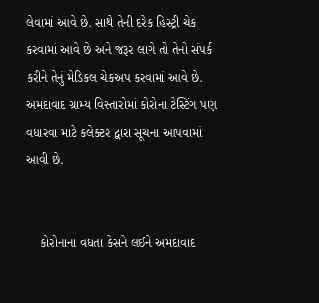લેવામાં આવે છે. સાથે તેની દરેક હિસ્ટ્રી ચેક કરવામાં આવે છે અને જરૂર લાગે તો તેનો સંપર્ક કરીને તેનું મેડિકલ ચેકઅપ કરવામાં આવે છે. અમદાવાદ ગ્રામ્ય વિસ્તારોમાં કોરોના ટેસ્ટિંગ પણ વધારવા માટે કલેક્ટર દ્વારા સૂચના આપવામાં આવી છે.


    કોરોનાના વધતા કેસને લઈને અમદાવાદ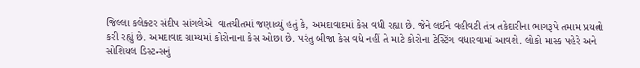જિલ્લા કલેક્ટર સંદીપ સાંગલેએ  વાતચીતમાં જણાવ્યું હતું કે, અમદાવાદમાં કેસ વધી રહ્યા છે. જેને લઈને વહીવટી તંત્ર તકેદારીના ભાગરૂપે તમામ પ્રયત્નો કરી રહ્યું છે. અમદાવાદ ગ્રામ્યમાં કોરોનાના કેસ ઓછા છે. પરંતુ બીજા કેસ વધે નહીં તે માટે કોરોના ટેસ્ટિંગ વધારવામાં આવશે. લોકો માસ્ક પહેરે અને સોશિયલ ડિસ્ટન્સનું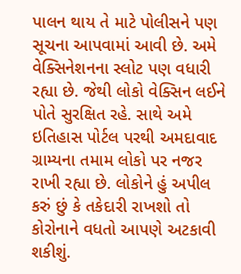પાલન થાય તે માટે પોલીસને પણ સૂચના આપવામાં આવી છે. અમે વેક્સિનેશનના સ્લોટ પણ વધારી રહ્યા છે. જેથી લોકો વેક્સિન લઈને પોતે સુરક્ષિત રહે. સાથે અમે ઇતિહાસ પોર્ટલ પરથી અમદાવાદ ગ્રામ્યના તમામ લોકો પર નજર રાખી રહ્યા છે. લોકોને હું અપીલ કરું છું કે તકેદારી રાખશો તો કોરોનાને વધતો આપણે અટકાવી શકીશું.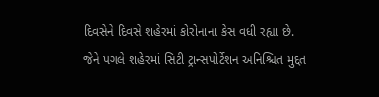દિવસેને દિવસે શહેરમાં કોરોનાના કેસ વધી રહ્યા છે. જેને પગલે શહેરમાં સિટી ટ્રાન્સપોર્ટેશન અનિશ્ચિત મુદ્દત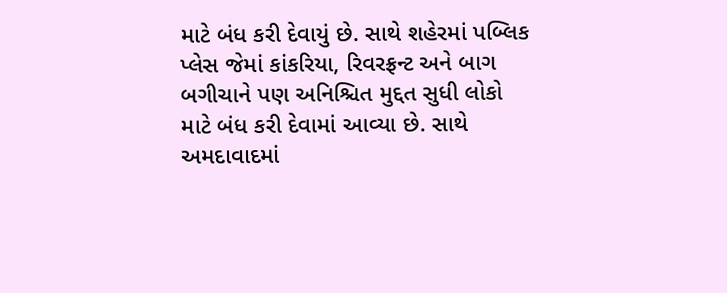માટે બંધ કરી દેવાયું છે. સાથે શહેરમાં પબ્લિક પ્લેસ જેમાં કાંકરિયા, રિવરફ્રન્ટ અને બાગ બગીચાને પણ અનિશ્ચિત મુદ્દત સુધી લોકો માટે બંધ કરી દેવામાં આવ્યા છે. સાથે અમદાવાદમાં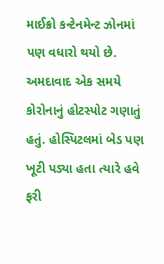માઈક્રો કન્ટેનમેન્ટ ઝોનમાં પણ વધારો થયો છે. અમદાવાદ એક સમયે કોરોનાનું હોટસ્પોટ ગણાતું હતું. હોસ્પિટલમાં બેડ પણ ખૂટી પડ્યા હતા ત્યારે હવે ફરી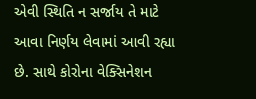એવી સ્થિતિ ન સર્જાય તે માટે આવા નિર્ણય લેવામાં આવી રહ્યા છે. સાથે કોરોના વેક્સિનેશન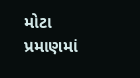મોટા પ્રમાણમાં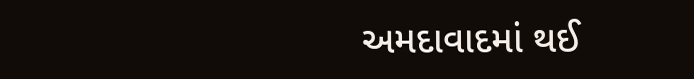અમદાવાદમાં થઈ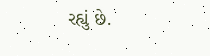રહ્યું છે.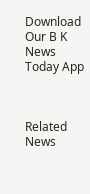Download Our B K News Today App



Related News